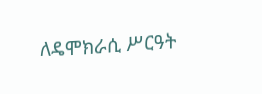ለዴሞክራሲ ሥርዓት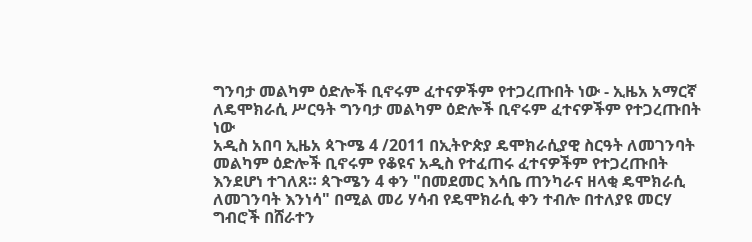ግንባታ መልካም ዕድሎች ቢኖሩም ፈተናዎችም የተጋረጡበት ነው - ኢዜአ አማርኛ
ለዴሞክራሲ ሥርዓት ግንባታ መልካም ዕድሎች ቢኖሩም ፈተናዎችም የተጋረጡበት ነው
አዲስ አበባ ኢዜአ ጳጉሜ 4 /2011 በኢትዮጵያ ዴሞክራሲያዊ ስርዓት ለመገንባት መልካም ዕድሎች ቢኖሩም የቆዩና አዲስ የተፈጠሩ ፈተናዎችም የተጋረጡበት እንደሆነ ተገለጸ። ጳጉሜን 4 ቀን "በመደመር እሳቤ ጠንካራና ዘላቂ ዴሞክራሲ ለመገንባት እንነሳ" በሚል መሪ ሃሳብ የዴሞክራሲ ቀን ተብሎ በተለያዩ መርሃ ግብሮች በሸራተን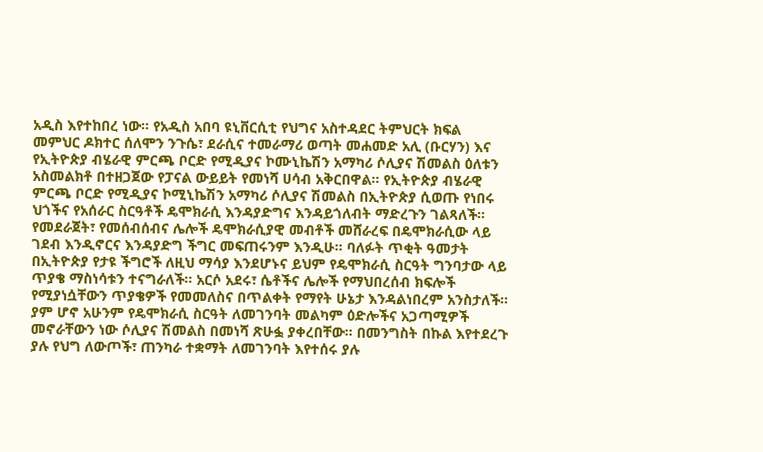አዲስ እየተከበረ ነው። የአዲስ አበባ ዩኒቨርሲቲ የህግና አስተዳደር ትምህርት ክፍል መምህር ዶክተር ሰለሞን ንጉሴ፣ ደራሲና ተመራማሪ ወጣት መሐመድ አሊ (ቡርሃን) እና የኢትዮጵያ ብሄራዊ ምርጫ ቦርድ የሚዲያና ኮሙኒኬሽን አማካሪ ሶሊያና ሽመልስ ዕለቱን አስመልክቶ በተዘጋጀው የፓናል ውይይት የመነሻ ሀሳብ አቅርበዋል። የኢትዮጵያ ብሄራዊ ምርጫ ቦርድ የሚዲያና ኮሚኒኬሽን አማካሪ ሶሊያና ሽመልስ በኢትዮጵያ ሲወጡ የነበሩ ህጎችና የአሰራር ስርዓቶች ዴሞክራሲ እንዳያድግና እንዳይጎለብት ማድረጉን ገልጻለች። የመደራጀት፣ የመሰብሰብና ሌሎች ዴሞክራሲያዊ መብቶች መሸራረፍ በዴሞክራሲው ላይ ገደብ እንዲኖርና እንዳያድግ ችግር መፍጠሩንም እንዲሁ። ባለፉት ጥቂት ዓመታት በኢትዮጵያ የታዩ ችግሮች ለዚህ ማሳያ እንደሆኑና ይህም የዴሞክራሲ ስርዓት ግንባታው ላይ ጥያቄ ማስነሳቱን ተናግራለች። አርሶ አደሩ፣ ሴቶችና ሌሎች የማህበረሰብ ክፍሎች የሚያነሷቸውን ጥያቄዎች የመመለስና በጥልቀት የማየት ሁኔታ እንዳልነበረም አንስታለች። ያም ሆኖ አሁንም የዴሞክራሲ ስርዓት ለመገንባት መልካም ዕድሎችና አጋጣሚዎች መኖራቸውን ነው ሶሊያና ሽመልስ በመነሻ ጽሁፏ ያቀረበቸው። በመንግስት በኩል እየተደረጉ ያሉ የህግ ለውጦች፣ ጠንካራ ተቋማት ለመገንባት እየተሰሩ ያሉ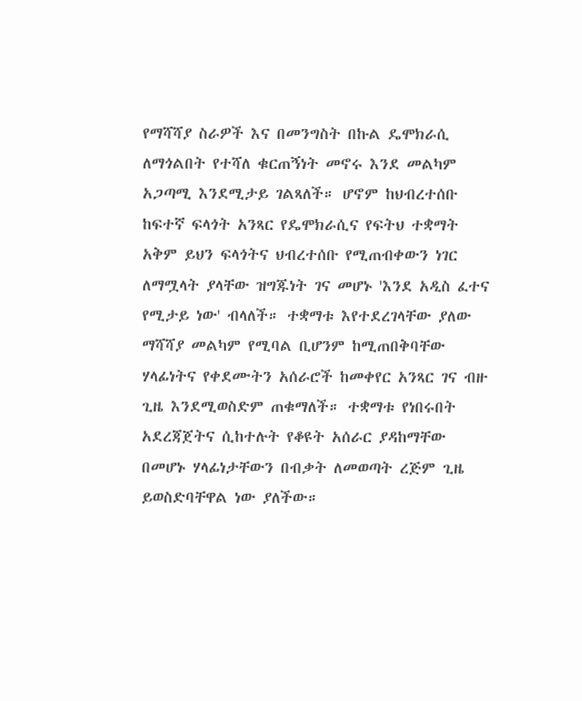የማሻሻያ ስራዎች እና በመንግስት በኩል ዴሞክራሲ ለማጎልበት የተሻለ ቁርጠኝነት መኖሩ እንደ መልካም አጋጣሚ እንደሚታይ ገልጻለች። ሆኖም ከህብረተሰቡ ከፍተኛ ፍላጎት አንጻር የዴሞክራሲና የፍትህ ተቋማት አቅም ይህን ፍላጎትና ህብረተሰቡ የሚጠብቀውን ነገር ለማሟላት ያላቸው ዝግጁነት ገና መሆኑ 'እንደ አዲስ ፈተና የሚታይ ነው' ብላለች። ተቋማቱ እየተደረገላቸው ያለው ማሻሻያ መልካም የሚባል ቢሆንም ከሚጠበቅባቸው ሃላፊነትና የቀደሙትን አሰራሮች ከመቀየር አንጻር ገና ብዙ ጊዜ እንደሚወስድም ጠቁማለች። ተቋማቱ የነበሩበት አደረጃጀትና ሲከተሉት የቆዩት አሰራር ያዳከማቸው በመሆኑ ሃላፊነታቸውን በብቃት ለመወጣት ረጅም ጊዜ ይወስድባቸዋል ነው ያለችው።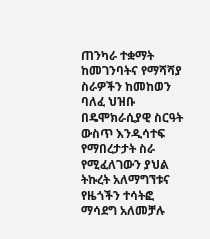ጠንካራ ተቋማት ከመገንባትና የማሻሻያ ስራዎችን ከመከወን ባለፈ ህዝቡ በዴሞክራሲያዊ ስርዓት ውስጥ እንዲሳተፍ የማበረታታት ስራ የሚፈለገውን ያህል ትኩረት አለማግኘቱና የዜጎችን ተሳትፎ ማሳደግ አለመቻሉ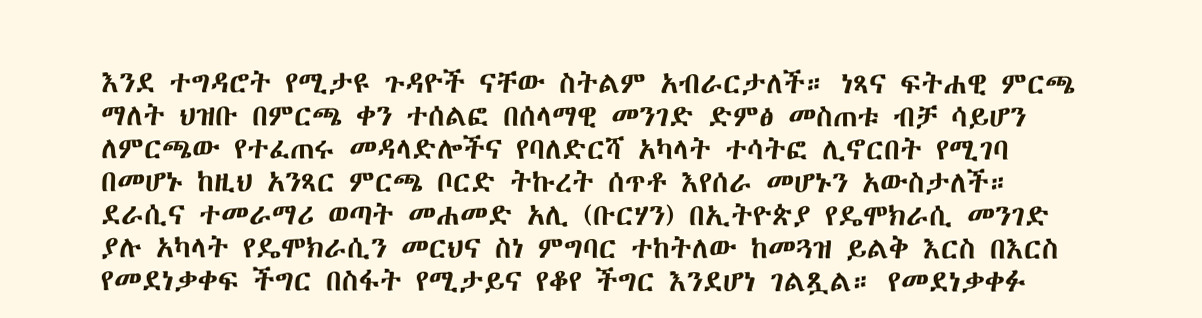እንደ ተግዳሮት የሚታዩ ጉዳዮች ናቸው ስትልም አብራርታለች። ነጻና ፍትሐዊ ምርጫ ማለት ህዝቡ በምርጫ ቀን ተሰልፎ በሰላማዊ መንገድ ድምፅ መስጠቱ ብቻ ሳይሆን ለምርጫው የተፈጠሩ መዳላድሎችና የባለድርሻ አካላት ተሳትፎ ሊኖርበት የሚገባ በመሆኑ ከዚህ አንጻር ምርጫ ቦርድ ትኩረት ሰጥቶ እየሰራ መሆኑን አውስታለች። ደራሲና ተመራማሪ ወጣት መሐመድ አሊ (ቡርሃን) በኢትዮጵያ የዴሞክራሲ መንገድ ያሉ አካላት የዴሞክራሲን መርህና ስነ ምግባር ተከትለው ከመጓዝ ይልቅ እርስ በእርስ የመደነቃቀፍ ችግር በስፋት የሚታይና የቆየ ችግር እንደሆነ ገልጿል። የመደነቃቀፉ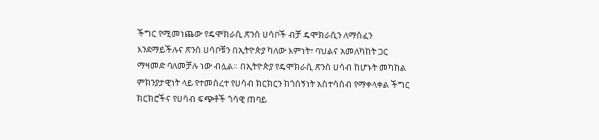ችግር የሚመነጨው የዴሞክራሲ ጽንሰ ሀሳቦች ብቻ ዴሞክራሲን ለማስፈን እንደማይችሉና ጽንሰ ሀሳቦቹን በኢትዮጵያ ካለው እምነት፣ ባህልና አመለካከት ጋር ማዛመድ ባለመቻሉ ነው ብሏል። በኢትዮጵያ የዴሞክራሲ ጽንሰ ሀሳብ ከሆኑት መካከል ምክንያታዊነት ላይ የተመሰረተ የሀሳብ ክርክርን ከጎሰኝነት አስተሳሰብ የማቀላቀል ችግር ክርክሮችና የሀሳብ ፍጭቶች ጎሳዊ ጠባይ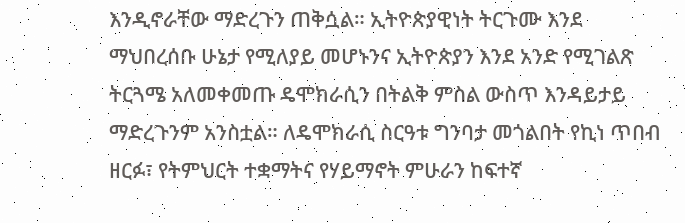እንዲኖራቸው ማድረጉን ጠቅሷል። ኢትዮጵያዊነት ትርጉሙ እንደ ማህበረሰቡ ሁኔታ የሚለያይ መሆኑንና ኢትዮጵያን እንደ አንድ የሚገልጽ ትርጓሜ አለመቀመጡ ዴሞክራሲን በትልቅ ምስል ውስጥ እንዳይታይ ማድረጉንም አንስቷል። ለዴሞክራሲ ስርዓቱ ግንባታ መጎልበት የኪነ ጥበብ ዘርፉ፣ የትምህርት ተቋማትና የሃይማኖት ምሁራን ከፍተኛ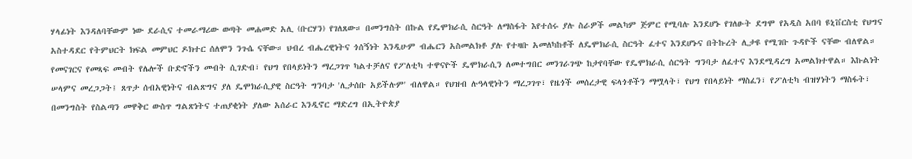ሃላፊነት እንዳለባቸውም ነው ደራሲና ተመራማሪው ወጣት መሐመድ አሊ (ቡርሃን) የገለጸው። በመንግስት በኩል የዴሞክራሲ ስርዓት ለማስፋት እየተሰሩ ያሉ ስራዎች መልካም ጅምር የሚባሉ እንደሆኑ የገለፁት ደግሞ የአዲስ አበባ ዩኒቨርስቲ የህግና አስተዳደር የትምህርት ክፍል መምህር ዶክተር ሰለሞን ንጉሴ ናቸው። ህብረ ብሔረዊነትና ጎሰኝነት እንዲሁም ብሔርን አስመልክቶ ያሉ የተዛቡ አመለካከቶች ለዴሞክራሲ ስርዓት ፈተና እንደሆኑና በትኩረት ሊታዩ የሚገቡ ጉዳዮች ናቸው ብለዋል። የመናገርና የመጻፍ መብት የሌሎች ቡድኖችን መብት ሲገድብ፣ የህግ የበላይነትን ማረጋገጥ ካልተቻለና የፖለቲካ ተዋናዮች ዴሞክራሲን ለመተግበር መንገራገጭ ከታየባቸው የዴሞክራሲ ሰርዓት ግንባታ ለፈተና እንደሚዳረግ አመልክተዋል። እኩልነት ሠላምና መረጋጋት፤ ጸጥታ ሰብአዊነትና ብልጽግና ያለ ዴሞክራሲያዊ ስርዓት ግንባታ 'ሊታሰቡ አይችሉም' ብለዋል። የህዝብ ሉዓላዊነትን ማረጋገጥ፣ የዜጎች መሰረታዊ ፍላጎቶችን ማሟላት፣ የህግ የበላይነት ማስፈን፣ የፖለቲካ ብዝሃነትን ማስፋት፣ በመንግስት የስልጣን መዋቅር ውስጥ ግልጽነትና ተጠያቂነት ያለው አሰራር እንዲኖር ማድረግ በኢትዮጵያ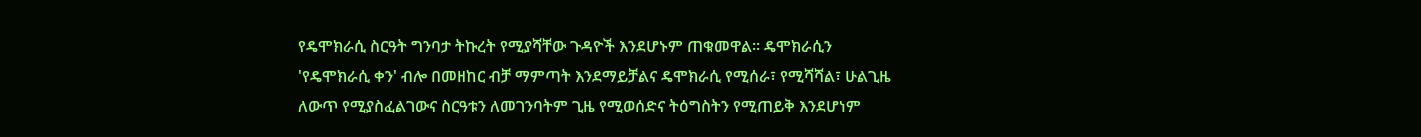የዴሞክራሲ ስርዓት ግንባታ ትኩረት የሚያሻቸው ጉዳዮች እንደሆኑም ጠቁመዋል። ዴሞክራሲን 'የዴሞክራሲ ቀን' ብሎ በመዘከር ብቻ ማምጣት እንደማይቻልና ዴሞክራሲ የሚሰራ፣ የሚሻሻል፣ ሁልጊዜ ለውጥ የሚያስፈልገውና ስርዓቱን ለመገንባትም ጊዜ የሚወሰድና ትዕግስትን የሚጠይቅ እንደሆነም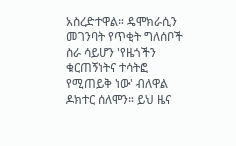አስረድተዋል። ዴሞክራሲን መገንባት የጥቂት ግለሰቦች ስራ ሳይሆን 'የዜጎችን ቁርጠኝነትና ተሳትፎ የሚጠይቅ ነው' ብለዋል ዶክተር ሰለሞን። ይህ ዜና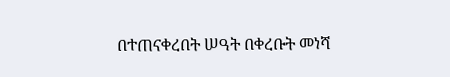በተጠናቀረበት ሠዓት በቀረቡት መነሻ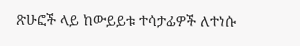ጽሁፎች ላይ ከውይይቱ ተሳታፊዎች ለተነሱ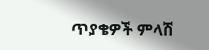ጥያቄዎች ምላሽ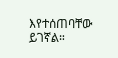እየተሰጠባቸው ይገኛል።